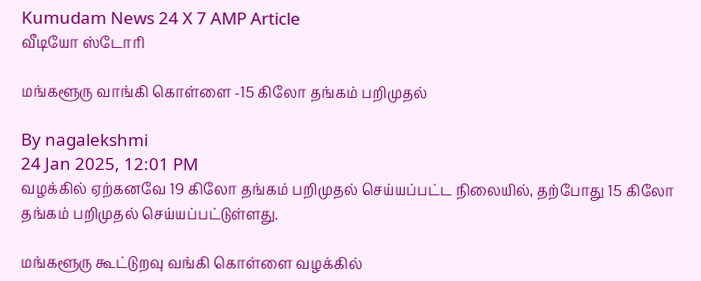Kumudam News 24 X 7 AMP Article
வீடியோ ஸ்டோரி

மங்களூரு வாங்கி கொள்ளை -15 கிலோ தங்கம் பறிமுதல்

By nagalekshmi
24 Jan 2025, 12:01 PM
வழக்கில் ஏற்கனவே 19 கிலோ தங்கம் பறிமுதல் செய்யப்பட்ட நிலையில், தற்போது 15 கிலோ தங்கம் பறிமுதல் செய்யப்பட்டுள்ளது.

மங்களூரு கூட்டுறவு வங்கி கொள்ளை வழக்கில்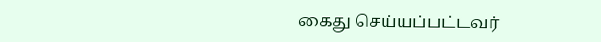கைது செய்யப்பட்டவர்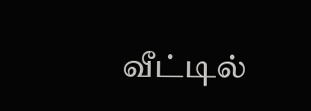வீட்டில்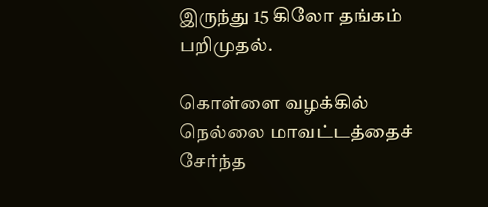இருந்து 15 கிலோ தங்கம் பறிமுதல்.

கொள்ளை வழக்கில் நெல்லை மாவட்டத்தைச் சேர்ந்த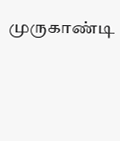முருகாண்டி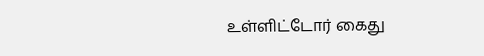உள்ளிட்டோர் கைது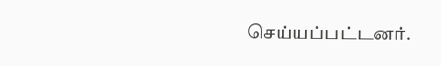செய்யப்பட்டனர்.